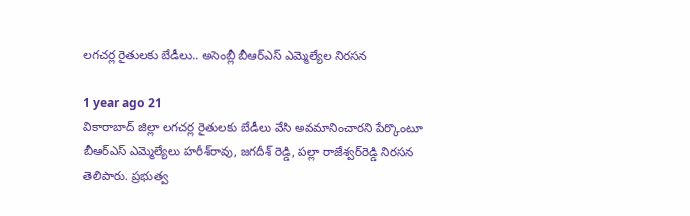లగచర్ల రైతులకు బేడీలు.. అసెంబ్లీ బీఆర్ఎస్ ఎమ్మెల్యేల నిరసన

1 year ago 21
వికారాబాద్ జిల్లా లగచర్ల రైతులకు బేడీలు వేసి అవమానించారని పేర్కొంటూ బీఆర్ఎస్ ఎమ్మెల్యేలు హరీశ్‌రావు, జగదీశ్‌ రెడ్డి, పల్లా రాజేశ్వర్‌రెడ్డి నిరసన తెలిపారు. ప్రభుత్వ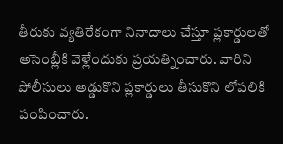తీరుకు వ్యతిరేకంగా నినాదాలు చేస్తూ ప్లకార్డులతో అసెంబ్లీకి వెళ్లేందుకు ప్రయత్నించారు. వారిని పోలీసులు అడ్డుకొని ప్లకార్డులు తీసుకొని లోపలికి పంపించారు.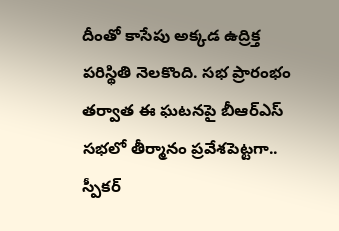దీంతో కాసేపు అక్కడ ఉద్రిక్త పరిస్థితి నెలకొంది. సభ ప్రారంభం తర్వాత ఈ ఘటనపై బీఆర్ఎస్ సభలో తీర్మానం ప్రవేశపెట్టగా.. స్పీకర్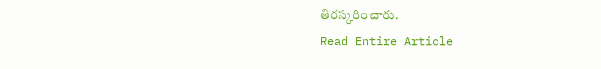తిరస్కరించారు.
Read Entire Article